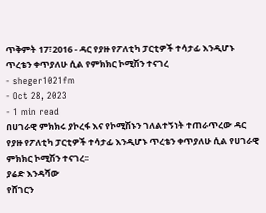ጥቅምት 17፣2016 - ዳር የያዙ የፖለቲካ ፓርቲዎች ተሳታፊ እንዲሆኑ ጥረቴን ቀጥያለሁ ሲል የምክክር ኮሚሽን ተናገረ
- sheger1021fm
- Oct 28, 2023
- 1 min read
በሀገራዊ ምክክሩ ያኮረፋ እና የኮሚሽኑን ገለልተኝነት ተጠራጥረው ዳር የያዙ የፖለቲካ ፓርቲዎች ተሳታፊ እንዲሆኑ ጥረቴን ቀጥያለሁ ሲል የሀገራዊ ምክክር ኮሚሽን ተናገረ፡፡
ያሬድ እንዳሻው
የሸገርን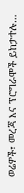ወሬዎች፣ መረጃ እና ፕሮግራሞች ይከታተሉ…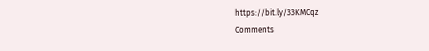https://bit.ly/33KMCqz
Comments